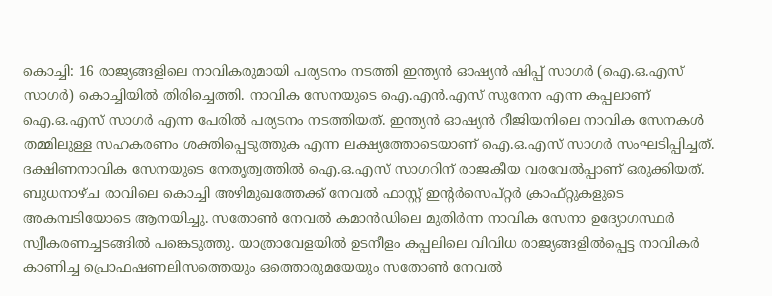കൊച്ചി: 16 രാജ്യങ്ങളിലെ നാവികരുമായി പര്യടനം നടത്തി ഇന്ത്യൻ ഓഷ്യൻ ഷിപ്പ് സാഗർ (ഐ.ഒ.എസ് സാഗർ) കൊച്ചിയിൽ തിരിച്ചെത്തി. നാവിക സേനയുടെ ഐ.എൻ.എസ് സുനേന എന്ന കപ്പലാണ് ഐ.ഒ.എസ് സാഗർ എന്ന പേരിൽ പര്യടനം നടത്തിയത്. ഇന്ത്യൻ ഓഷ്യൻ റീജിയനിലെ നാവിക സേനകൾ തമ്മിലുള്ള സഹകരണം ശക്തിപ്പെടുത്തുക എന്ന ലക്ഷ്യത്തോടെയാണ് ഐ.ഒ.എസ് സാഗർ സംഘടിപ്പിച്ചത്.
ദക്ഷിണനാവിക സേനയുടെ നേതൃത്വത്തിൽ ഐ.ഒ.എസ് സാഗറിന് രാജകീയ വരവേൽപ്പാണ് ഒരുക്കിയത്. ബുധനാഴ്ച രാവിലെ കൊച്ചി അഴിമുഖത്തേക്ക് നേവൽ ഫാസ്റ്റ് ഇന്റർസെപ്റ്റർ ക്രാഫ്റ്റുകളുടെ അകമ്പടിയോടെ ആനയിച്ചു. സതോൺ നേവൽ കമാൻഡിലെ മുതിർന്ന നാവിക സേനാ ഉദ്യോഗസ്ഥർ സ്വീകരണച്ചടങ്ങിൽ പങ്കെടുത്തു. യാത്രാവേളയിൽ ഉടനീളം കപ്പലിലെ വിവിധ രാജ്യങ്ങളിൽപ്പെട്ട നാവികർ കാണിച്ച പ്രൊഫഷണലിസത്തെയും ഒത്തൊരുമയേയും സതോൺ നേവൽ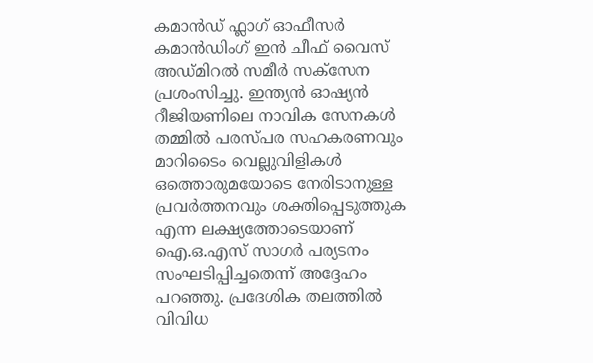കമാൻഡ് ഫ്ലാഗ് ഓഫീസർ കമാൻഡിംഗ് ഇൻ ചീഫ് വൈസ് അഡ്മിറൽ സമീർ സക്സേന പ്രശംസിച്ചു. ഇന്ത്യൻ ഓഷ്യൻ റീജിയണിലെ നാവിക സേനകൾ തമ്മിൽ പരസ്പര സഹകരണവും മാറിടൈം വെല്ലുവിളികൾ ഒത്തൊരുമയോടെ നേരിടാനുള്ള പ്രവർത്തനവും ശക്തിപ്പെടുത്തുക എന്ന ലക്ഷ്യത്തോടെയാണ് ഐ.ഒ.എസ് സാഗർ പര്യടനം സംഘടിപ്പിച്ചതെന്ന് അദ്ദേഹം പറഞ്ഞു. പ്രദേശിക തലത്തിൽ വിവിധ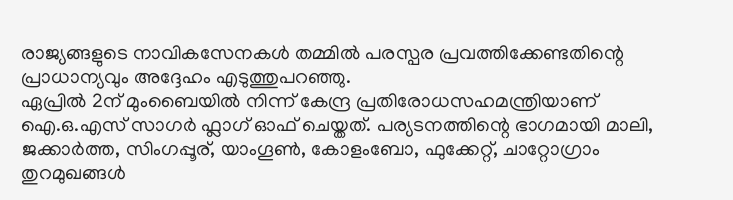രാജ്യങ്ങളുടെ നാവികസേനകൾ തമ്മിൽ പരസ്പര പ്രവത്തിക്കേണ്ടതിന്റെ പ്രാധാന്യവും അദ്ദേഹം എടുത്തുപറഞ്ഞു.
ഏപ്രിൽ 2ന് മുംബൈയിൽ നിന്ന് കേന്ദ്ര പ്രതിരോധസഹമന്ത്രിയാണ് ഐ.ഒ.എസ് സാഗർ ഫ്ലാഗ് ഓഫ് ചെയ്തത്. പര്യടനത്തിന്റെ ഭാഗമായി മാലി, ജക്കാർത്ത, സിംഗപ്പൂര്, യാംഗൂൺ, കോളംബോ, ഫുക്കേറ്റ്, ചാറ്റോഗ്രാം തുറമുഖങ്ങൾ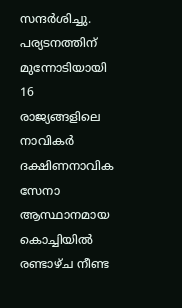സന്ദർശിച്ചു. പര്യടനത്തിന് മുന്നോടിയായി 16 രാജ്യങ്ങളിലെ നാവികർ ദക്ഷിണനാവിക സേനാ ആസ്ഥാനമായ കൊച്ചിയിൽ രണ്ടാഴ്ച നീണ്ട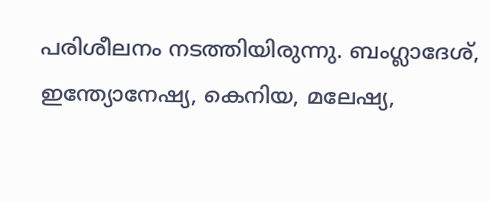പരിശീലനം നടത്തിയിരുന്നു. ബംഗ്ലാദേശ്, ഇന്ത്യോനേഷ്യ, കെനിയ, മലേഷ്യ,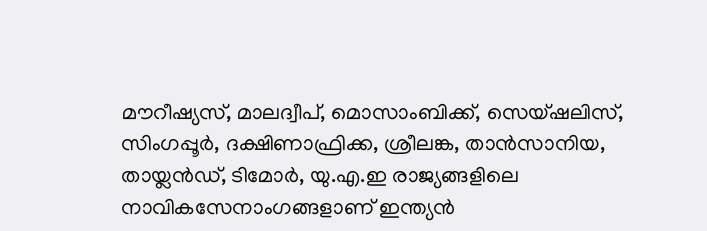മൗറീഷ്യസ്, മാലദ്വീപ്, മൊസാംബിക്ക്, സെയ്ഷലിസ്, സിംഗപ്പൂർ, ദക്ഷിണാഫ്രിക്ക, ശ്രീലങ്ക, താൻസാനിയ, തായ്ലൻഡ്, ടിമോർ, യു.എ.ഇ രാജ്യങ്ങളിലെ നാവികസേനാംഗങ്ങളാണ് ഇന്ത്യൻ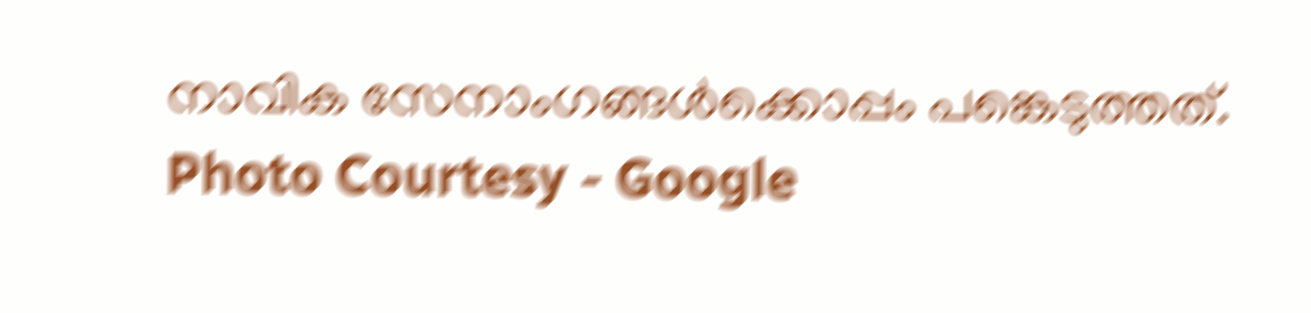നാവിക സേനാംഗങ്ങൾക്കൊപ്പം പങ്കെടുത്തത്.
Photo Courtesy - Google